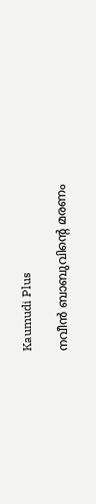Kaumudi Plus

നവീന്‍ ബാബുവിന്റെ മരണം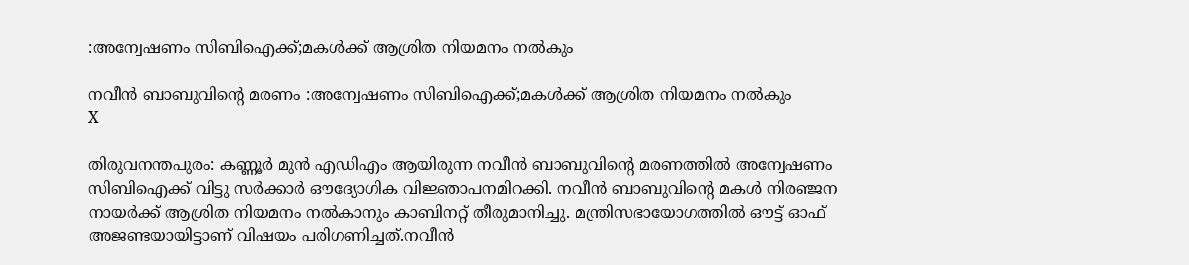:അന്വേഷണം സിബിഐക്ക്;മകള്‍ക്ക് ആശ്രിത നിയമനം നല്‍കും

നവീന്‍ ബാബുവിന്റെ മരണം :അന്വേഷണം സിബിഐക്ക്;മകള്‍ക്ക് ആശ്രിത നിയമനം നല്‍കും
X

തിരുവനന്തപുരം: കണ്ണൂർ മുൻ എഡിഎം ആയിരുന്ന നവീൻ ബാബുവിന്റെ മരണത്തിൽ അന്വേഷണം സിബിഐക്ക് വിട്ടു സർക്കാർ ഔദ്യോഗിക വിജ്ഞാപനമിറക്കി. നവീൻ ബാബുവിന്റെ മകൾ നിരഞ്ജന നായർക്ക് ആശ്രിത നിയമനം നൽകാനും കാബിനറ്റ് തീരുമാനിച്ചു. മന്ത്രിസഭായോഗത്തിൽ ഔട്ട് ഓഫ് അജണ്ടയായിട്ടാണ് വിഷയം പരിഗണിച്ചത്.നവീൻ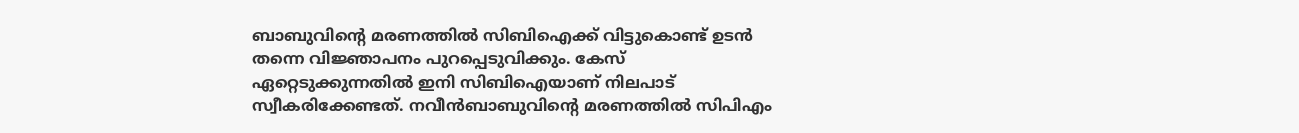ബാബുവിന്റെ മരണത്തിൽ സിബിഐക്ക് വിട്ടുകൊണ്ട് ഉടൻ തന്നെ വിജ്ഞാപനം പുറപ്പെടുവിക്കും. കേസ് ഏറ്റെടുക്കുന്നതിൽ ഇനി സിബിഐയാണ് നിലപാട് സ്വീകരിക്കേണ്ടത്. നവീൻബാബുവിന്റെ മരണത്തിൽ സിപിഎം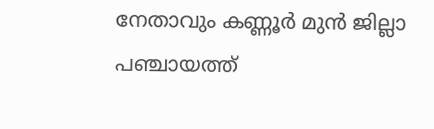നേതാവും കണ്ണൂർ മുൻ ജില്ലാ പഞ്ചായത്ത്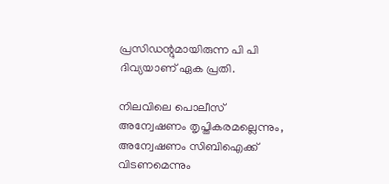പ്രസിഡന്റുമായിരുന്ന പി പി ദിവ്യയാണ് ഏക പ്രതി.

നിലവിലെ പൊലീസ് അന്വേഷണം തൃപ്തികരമല്ലെന്നും, അന്വേഷണം സിബിഐക്ക് വിടണമെന്നും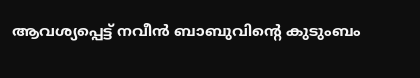ആവശ്യപ്പെട്ട് നവീൻ ബാബുവിന്റെ കുടുംബം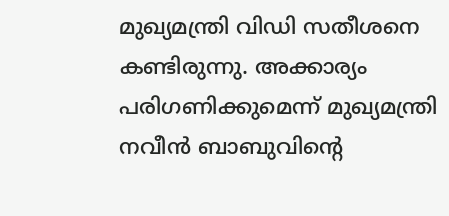മുഖ്യമന്ത്രി വിഡി സതീശനെ കണ്ടിരുന്നു. അക്കാര്യം പരിഗണിക്കുമെന്ന് മുഖ്യമന്ത്രി നവീൻ ബാബുവിന്റെ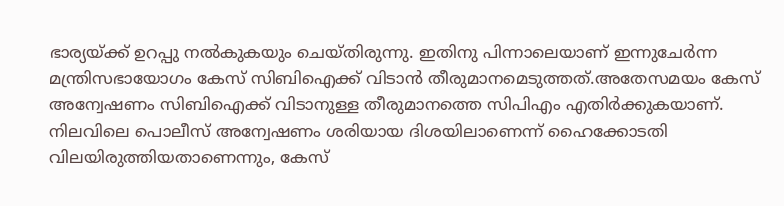ഭാര്യയ്ക്ക് ഉറപ്പു നൽകുകയും ചെയ്തിരുന്നു. ഇതിനു പിന്നാലെയാണ് ഇന്നുചേർന്ന മന്ത്രിസഭായോഗം കേസ് സിബിഐക്ക് വിടാൻ തീരുമാനമെടുത്തത്.അതേസമയം കേസ് അന്വേഷണം സിബിഐക്ക് വിടാനുള്ള തീരുമാനത്തെ സിപിഎം എതിർക്കുകയാണ്. നിലവിലെ പൊലീസ് അന്വേഷണം ശരിയായ ദിശയിലാണെന്ന് ഹൈക്കോടതി വിലയിരുത്തിയതാണെന്നും, കേസ്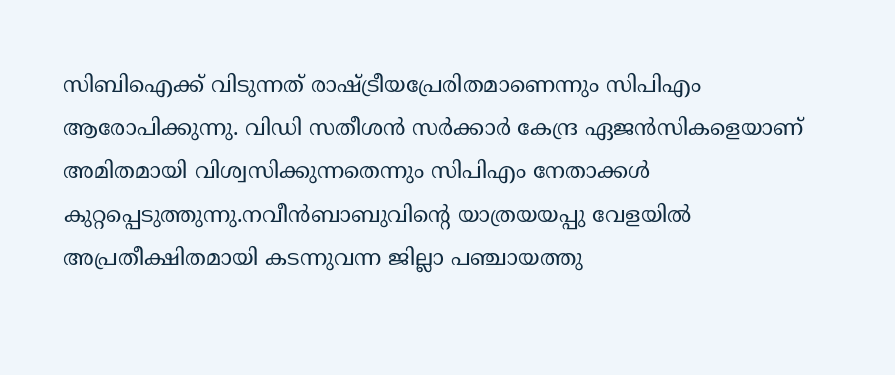സിബിഐക്ക് വിടുന്നത് രാഷ്ട്രീയപ്രേരിതമാണെന്നും സിപിഎം ആരോപിക്കുന്നു. വിഡി സതീശൻ സർക്കാർ കേന്ദ്ര ഏജൻസികളെയാണ് അമിതമായി വിശ്വസിക്കുന്നതെന്നും സിപിഎം നേതാക്കൾ കുറ്റപ്പെടുത്തുന്നു.നവീൻബാബുവിന്റെ യാത്രയയപ്പു വേളയിൽ അപ്രതീക്ഷിതമായി കടന്നുവന്ന ജില്ലാ പഞ്ചായത്തു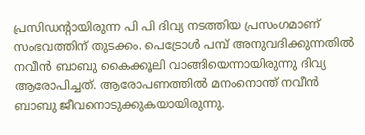പ്രസിഡന്റായിരുന്ന പി പി ദിവ്യ നടത്തിയ പ്രസംഗമാണ് സംഭവത്തിന് തുടക്കം. പെട്രോൾ പമ്പ് അനുവദിക്കുന്നതിൽ നവീൻ ബാബു കൈക്കൂലി വാങ്ങിയെന്നായിരുന്നു ദിവ്യ ആരോപിച്ചത്. ആരോപണത്തിൽ മനംനൊന്ത് നവീൻ ബാബു ജീവനൊടുക്കുകയായിരുന്നു.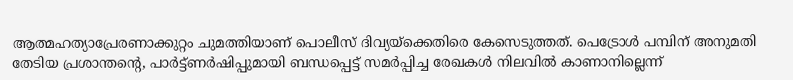ആത്മഹത്യാപ്രേരണാക്കുറ്റം ചുമത്തിയാണ് പൊലീസ് ദിവ്യയ്‌ക്കെതിരെ കേസെടുത്തത്. പെട്രോൾ പമ്പിന് അനുമതി തേടിയ പ്രശാന്തന്റെ, പാർട്ട്ണർഷിപ്പുമായി ബന്ധപ്പെട്ട് സമർപ്പിച്ച രേഖകൾ നിലവിൽ കാണാനില്ലെന്ന്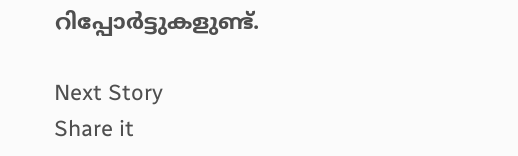റിപ്പോർട്ടുകളുണ്ട്.

Next Story
Share it